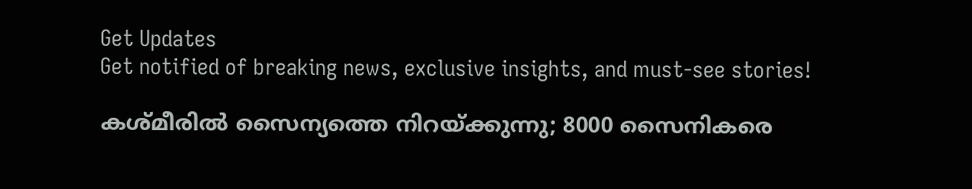Get Updates
Get notified of breaking news, exclusive insights, and must-see stories!

കശ്മീരില്‍ സൈന്യത്തെ നിറയ്ക്കുന്നു; 8000 സൈനികരെ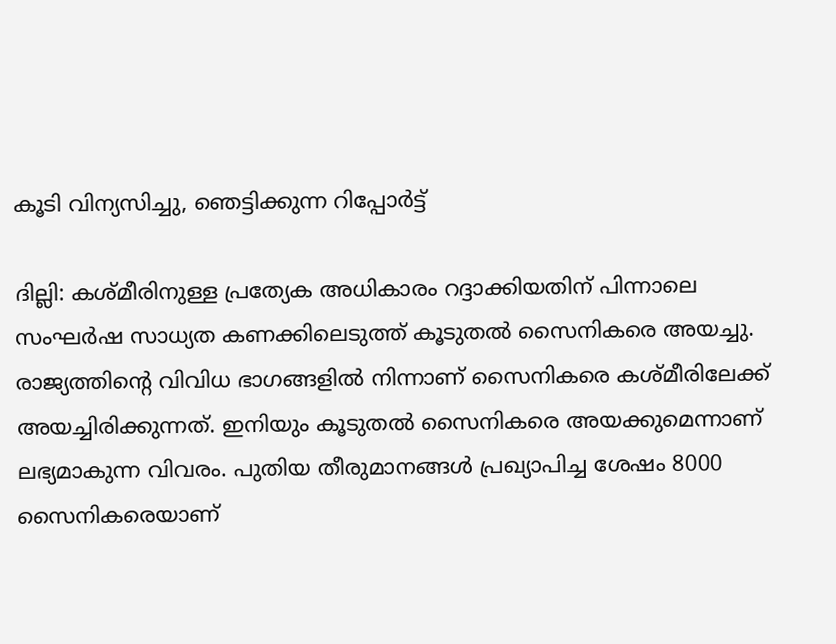കൂടി വിന്യസിച്ചു, ഞെട്ടിക്കുന്ന റിപ്പോര്‍ട്ട്

ദില്ലി: കശ്മീരിനുള്ള പ്രത്യേക അധികാരം റദ്ദാക്കിയതിന് പിന്നാലെ സംഘര്‍ഷ സാധ്യത കണക്കിലെടുത്ത് കൂടുതല്‍ സൈനികരെ അയച്ചു. രാജ്യത്തിന്റെ വിവിധ ഭാഗങ്ങളില്‍ നിന്നാണ് സൈനികരെ കശ്മീരിലേക്ക് അയച്ചിരിക്കുന്നത്. ഇനിയും കൂടുതല്‍ സൈനികരെ അയക്കുമെന്നാണ് ലഭ്യമാകുന്ന വിവരം. പുതിയ തീരുമാനങ്ങള്‍ പ്രഖ്യാപിച്ച ശേഷം 8000 സൈനികരെയാണ്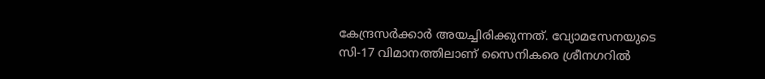കേന്ദ്രസര്‍ക്കാര്‍ അയച്ചിരിക്കുന്നത്. വ്യോമസേനയുടെ സി-17 വിമാനത്തിലാണ് സൈനികരെ ശ്രീനഗറില്‍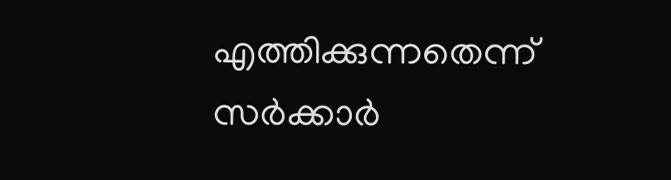എത്തിക്കുന്നതെന്ന് സര്‍ക്കാര്‍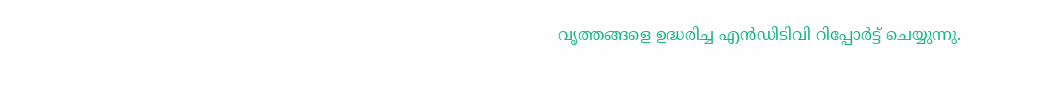വൃത്തങ്ങളെ ഉദ്ധരിച്ച എന്‍ഡിടിവി റിപ്പോര്‍ട്ട് ചെയ്യുന്നു.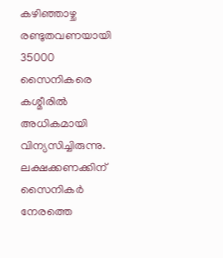കഴിഞ്ഞാഴ്ച രണ്ടുതവണയായി 35000 സൈനികരെ കശ്മീരില്‍ അധികമായി വിന്യസിച്ചിരുന്നു. ലക്ഷക്കണക്കിന് സൈനികര്‍ നേരത്തെ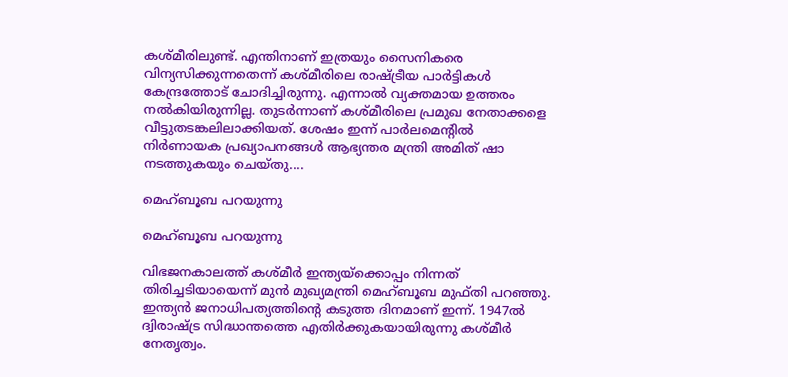കശ്മീരിലുണ്ട്. എന്തിനാണ് ഇത്രയും സൈനികരെ വിന്യസിക്കുന്നതെന്ന് കശ്മീരിലെ രാഷ്ട്രീയ പാര്‍ട്ടികള്‍ കേന്ദ്രത്തോട് ചോദിച്ചിരുന്നു. എന്നാല്‍ വ്യക്തമായ ഉത്തരം നല്‍കിയിരുന്നില്ല. തുടര്‍ന്നാണ് കശ്മീരിലെ പ്രമുഖ നേതാക്കളെ വീട്ടുതടങ്കലിലാക്കിയത്. ശേഷം ഇന്ന് പാര്‍ലമെന്റില്‍ നിര്‍ണായക പ്രഖ്യാപനങ്ങള്‍ ആഭ്യന്തര മന്ത്രി അമിത് ഷാ നടത്തുകയും ചെയ്തു....

മെഹ്ബൂബ പറയുന്നു

മെഹ്ബൂബ പറയുന്നു

വിഭജനകാലത്ത് കശ്മീര്‍ ഇന്ത്യയ്‌ക്കൊപ്പം നിന്നത് തിരിച്ചടിയായെന്ന് മുന്‍ മുഖ്യമന്ത്രി മെഹ്ബൂബ മുഫ്തി പറഞ്ഞു. ഇന്ത്യന്‍ ജനാധിപത്യത്തിന്റെ കടുത്ത ദിനമാണ് ഇന്ന്. 1947ല്‍ ദ്വിരാഷ്ട്ര സിദ്ധാന്തത്തെ എതിര്‍ക്കുകയായിരുന്നു കശ്മീര്‍ നേതൃത്വം.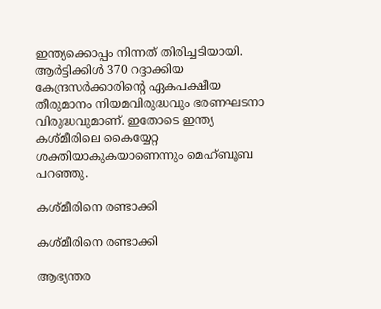ഇന്ത്യക്കൊപ്പം നിന്നത് തിരിച്ചടിയായി. ആര്‍ട്ടിക്കിള്‍ 370 റദ്ദാക്കിയ കേന്ദ്രസര്‍ക്കാരിന്റെ ഏകപക്ഷീയ തീരുമാനം നിയമവിരുദ്ധവും ഭരണഘടനാ വിരുദ്ധവുമാണ്. ഇതോടെ ഇന്ത്യ കശ്മീരിലെ കൈയ്യേറ്റ ശക്തിയാകുകയാണെന്നും മെഹ്ബൂബ പറഞ്ഞു.

കശ്മീരിനെ രണ്ടാക്കി

കശ്മീരിനെ രണ്ടാക്കി

ആഭ്യന്തര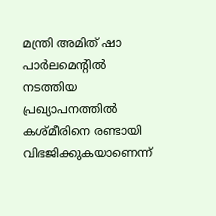മന്ത്രി അമിത് ഷാ പാര്‍ലമെന്റില്‍ നടത്തിയ പ്രഖ്യാപനത്തില്‍ കശ്മീരിനെ രണ്ടായി വിഭജിക്കുകയാണെന്ന്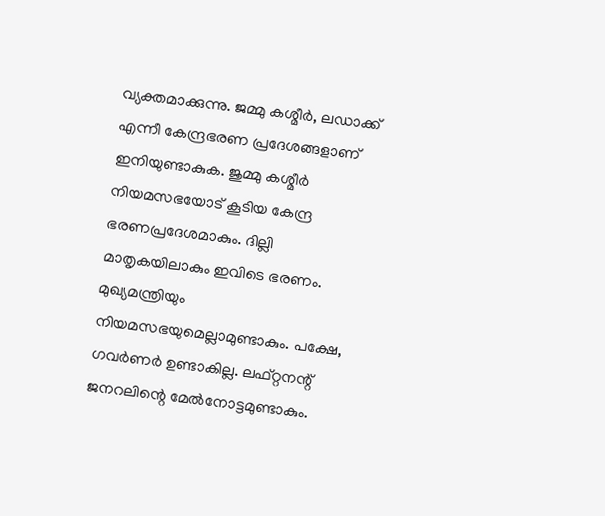വ്യക്തമാക്കുന്നു. ജമ്മു കശ്മീര്‍, ലഡാക്ക് എന്നീ കേന്ദ്രഭരണ പ്രദേശങ്ങളാണ് ഇനിയുണ്ടാകുക. ജുമ്മു കശ്മീര്‍ നിയമസഭയോട് കൂടിയ കേന്ദ്ര ഭരണപ്രദേശമാകും. ദില്ലി മാതൃകയിലാകും ഇവിടെ ഭരണം. മുഖ്യമന്ത്രിയും നിയമസഭയുമെല്ലാമുണ്ടാകും. പക്ഷേ, ഗവര്‍ണര്‍ ഉണ്ടാകില്ല. ലഫ്റ്റനന്റ് ജനറലിന്റെ മേല്‍നോട്ടമുണ്ടാകും.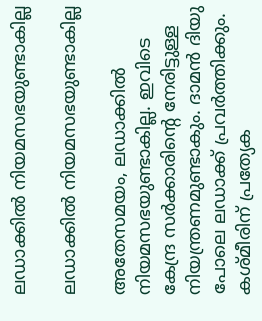ലഡാക്കില്‍ നിയമസഭയുണ്ടാകില്ല

ലഡാക്കില്‍ നിയമസഭയുണ്ടാകില്ല

അതേസമയം, ലഡാക്കില്‍ നിയമസഭയുണ്ടാകില്ല. ഇവിടെ കേന്ദ്ര സര്‍ക്കാരിന്റെ നേരിട്ടുള്ള നിയന്ത്രണമുണ്ടാകും. ദാമന്‍ ദിയു പോലെ ലഡാക്ക് പ്രവര്‍ത്തിക്കും. കശ്മീരിന് പ്രത്യേക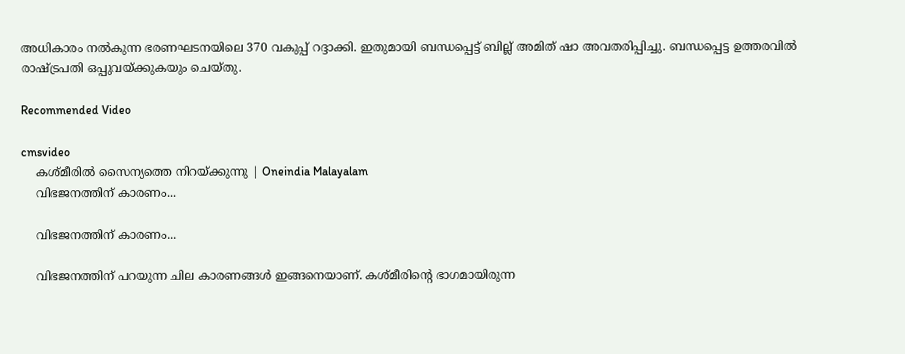അധികാരം നല്‍കുന്ന ഭരണഘടനയിലെ 370 വകുപ്പ് റദ്ദാക്കി. ഇതുമായി ബന്ധപ്പെട്ട് ബില്ല് അമിത് ഷാ അവതരിപ്പിച്ചു. ബന്ധപ്പെട്ട ഉത്തരവില്‍ രാഷ്ട്രപതി ഒപ്പുവയ്ക്കുകയും ചെയ്തു.

Recommended Video

cmsvideo
    കശ്മീരില്‍ സൈന്യത്തെ നിറയ്ക്കുന്നു | Oneindia Malayalam
    വിഭജനത്തിന് കാരണം...

    വിഭജനത്തിന് കാരണം...

    വിഭജനത്തിന് പറയുന്ന ചില കാരണങ്ങള്‍ ഇങ്ങനെയാണ്. കശ്മീരിന്റെ ഭാഗമായിരുന്ന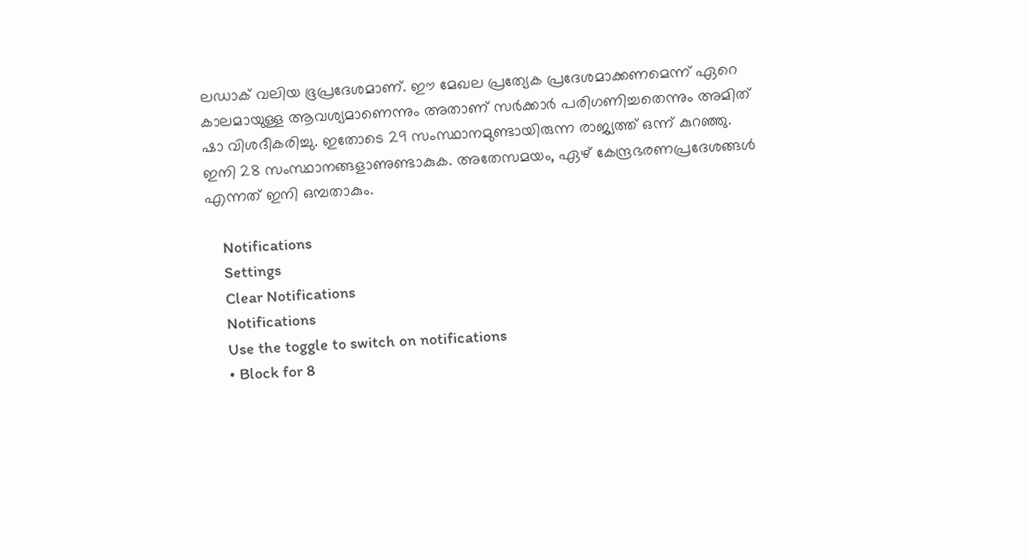ലഡാക് വലിയ ഭൂപ്രദേശമാണ്. ഈ മേഖല പ്രത്യേക പ്രദേശമാക്കണമെന്ന് ഏറെ കാലമായുള്ള ആവശ്യമാണെന്നും അതാണ് സര്‍ക്കാര്‍ പരിഗണിച്ചതെന്നും അമിത് ഷാ വിശദീകരിച്ചു. ഇതോടെ 29 സംസ്ഥാനമുണ്ടായിരുന്ന രാജ്യത്ത് ഒന്ന് കുറഞ്ഞു. ഇനി 28 സംസ്ഥാനങ്ങളാണുണ്ടാകുക. അതേസമയം, ഏഴ് കേന്ദ്രഭരണപ്രദേശങ്ങള്‍ എന്നത് ഇനി ഒമ്പതാകും.

    Notifications
    Settings
    Clear Notifications
    Notifications
    Use the toggle to switch on notifications
    • Block for 8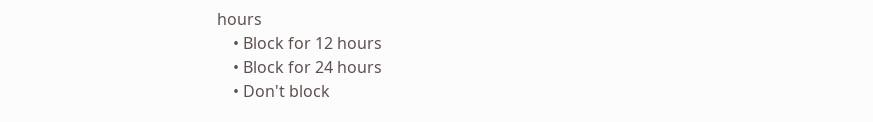hours
    • Block for 12 hours
    • Block for 24 hours
    • Don't block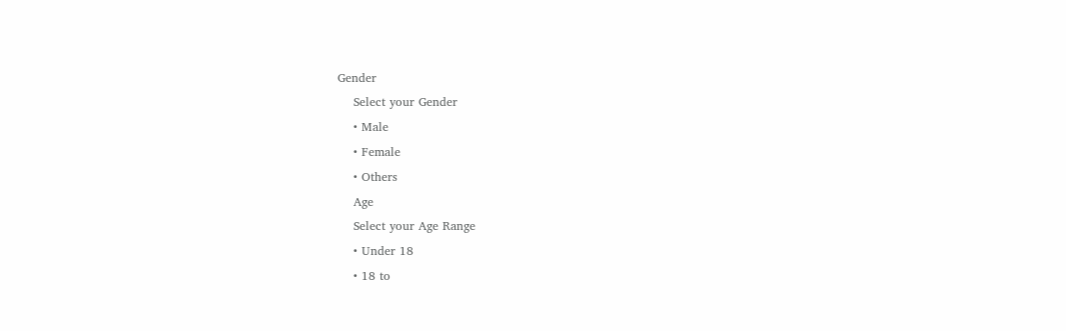Gender
    Select your Gender
    • Male
    • Female
    • Others
    Age
    Select your Age Range
    • Under 18
    • 18 to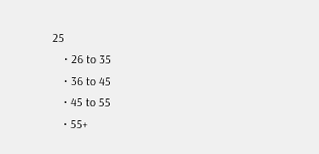25
    • 26 to 35
    • 36 to 45
    • 45 to 55
    • 55+